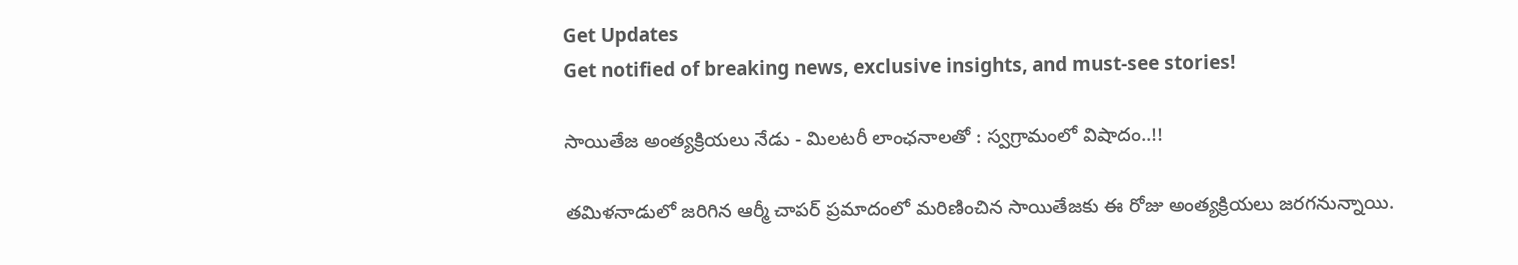Get Updates
Get notified of breaking news, exclusive insights, and must-see stories!

సాయితేజ అంత్యక్రియలు నేడు - మిలటరీ లాంఛనాలతో : స్వగ్రామంలో విషాదం..!!

తమిళనాడులో జరిగిన ఆర్మీ చాపర్ ప్రమాదంలో మరిణించిన సాయితేజకు ఈ రోజు అంత్యక్రియలు జరగనున్నాయి.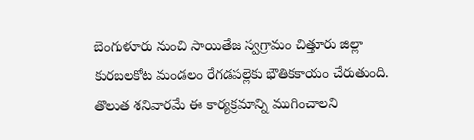బెంగుళూరు నుంచి సాయితేజ స్వగ్రామం చిత్తూరు జిల్లా కురబలకోట మండలం రేగడపల్లెకు భౌతికకాయం చేరుతుంది. తొలుత శనివారమే ఈ కార్యక్రమాన్ని ముగించాలని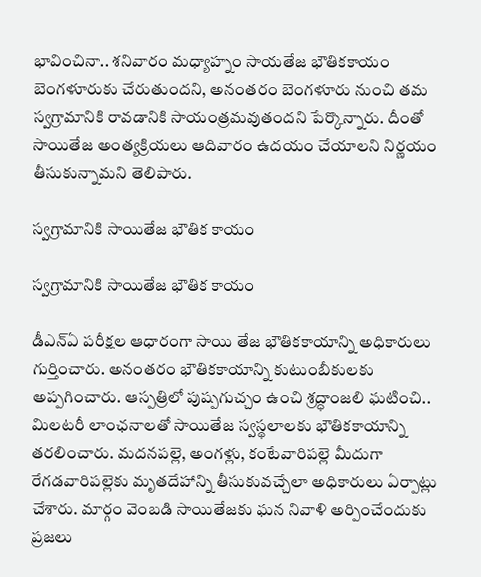భావించినా.. శనివారం మధ్యాహ్నం సాయతేజ భౌతికకాయం బెంగళూరుకు చేరుతుందని, అనంతరం బెంగళూరు నుంచి తమ స్వగ్రామానికి రావడానికి సాయంత్రమవుతందని పేర్కొన్నారు. దీంతో సాయితేజ అంత్యక్రియలు ఆదివారం ఉదయం చేయాలని నిర్ణయం తీసుకున్నామని తెలిపారు.

స్వగ్రామానికి సాయితేజ భౌతిక కాయం

స్వగ్రామానికి సాయితేజ భౌతిక కాయం

డీఎన్ఏ పరీక్షల ఆధారంగా సాయి తేజ భౌతికకాయాన్ని అధికారులు గుర్తించారు. అనంతరం భౌతికకాయాన్ని కుటుంబీకులకు అప్పగించారు. ఆస్పత్రిలో పుష్పగుచ్చం ఉంచి శ్రద్ధాంజలి ఘటించి.. మిలటరీ లాంఛనాలతో సాయితేజ స్వస్థలాలకు భౌతికకాయాన్ని తరలించారు. మదనపల్లె, అంగళ్లు, కంటేవారిపల్లె మీదుగా రేగడవారిపల్లెకు మృతదేహాన్ని తీసుకువచ్చేలా అధికారులు ఏర్పాట్లు చేశారు. మార్గం వెంబడి సాయితేజకు ఘన నివాళి అర్పించేందుకు ప్రజలు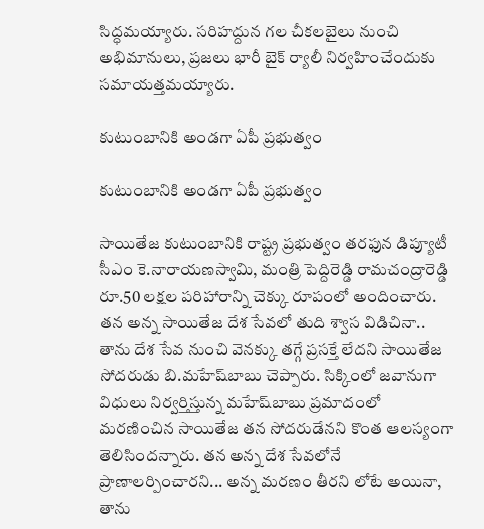సిద్ధమయ్యారు. సరిహద్దున గల చీకలబైలు నుంచి అభిమానులు, ప్రజలు భారీ బైక్‌ ర్యాలీ నిర్వహించేందుకు సమాయత్తమయ్యారు.

కుటుంబానికి అండగా ఏపీ ప్రభుత్వం

కుటుంబానికి అండగా ఏపీ ప్రభుత్వం

సాయితేజ కుటుంబానికి రాష్ట్ర ప్రభుత్వం తరఫున డిప్యూటీ సీఎం కె.నారాయణస్వామి, మంత్రి పెద్దిరెడ్డి రామచంద్రారెడ్డి రూ.50 లక్షల పరిహారాన్ని చెక్కు రూపంలో అందించారు. తన అన్న సాయితేజ దేశ సేవలో తుది శ్వాస విడిచినా.. తాను దేశ సేవ నుంచి వెనక్కు తగ్గే ప్రసక్తే లేదని సాయితేజ సోదరుడు బి.మహేష్‌బాబు చెప్పారు. సిక్కింలో జవానుగా విధులు నిర్వర్తిస్తున్న మహేష్‌బాబు ప్రమాదంలో మరణించిన సాయితేజ తన సోదరుడేనని కొంత ఆలస్యంగా తెలిసిందన్నారు. తన అన్న దేశ సేవలోనే ప్రాణాలర్పించారని... అన్న మరణం తీరని లోటే అయినా, తాను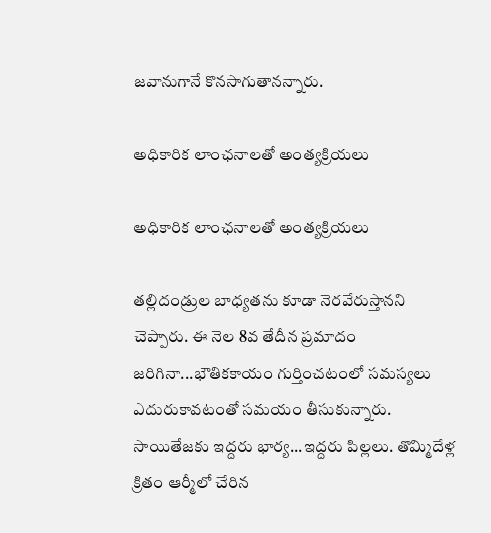జవానుగానే కొనసాగుతానన్నారు.

అధికారిక లాంఛనాలతో అంత్యక్రియలు

అధికారిక లాంఛనాలతో అంత్యక్రియలు

తల్లిదండ్రుల బాధ్యతను కూడా నెరవేరుస్తానని చెప్పారు. ఈ నెల 8వ తేదీన ప్రమాదం జరిగినా...భౌతికకాయం గుర్తించటంలో సమస్యలు ఎదురుకావటంతో సమయం తీసుకున్నారు. సాయితేజకు ఇద్దరు భార్య...ఇద్దరు పిల్లలు. తొమ్మిదేళ్ల క్రితం ఆర్మీలో చేరిన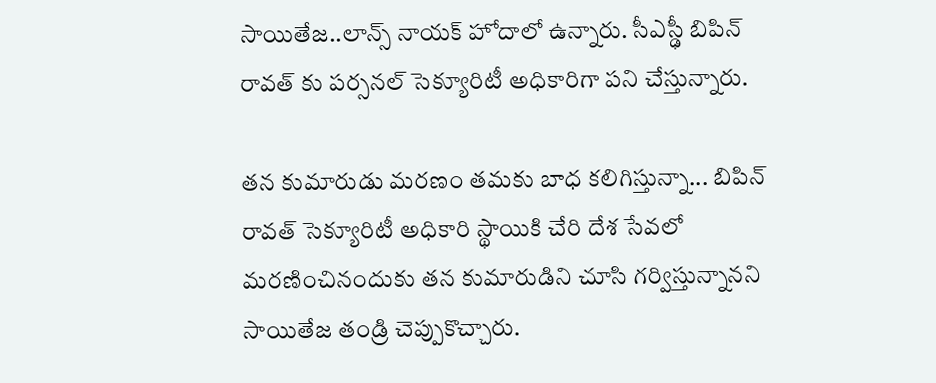సాయితేజ..లాన్స్ నాయక్ హోదాలో ఉన్నారు. సీఎస్ఢీ బిపిన్ రావత్ కు పర్సనల్ సెక్యూరిటీ అధికారిగా పని చేస్తున్నారు.

తన కుమారుడు మరణం తమకు బాధ కలిగిస్తున్నా... బిపిన్ రావత్ సెక్యూరిటీ అధికారి స్థాయికి చేరి దేశ సేవలో మరణించినందుకు తన కుమారుడిని చూసి గర్విస్తున్నానని సాయితేజ తండ్రి చెప్పుకొచ్చారు.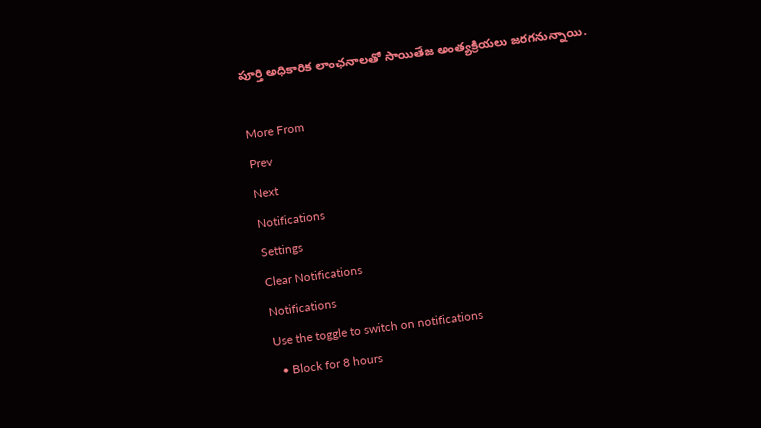పూర్తి అధికారిక లాంఛనాలతో సాయితేజ అంత్యక్రియలు జరగనున్నాయి.

More From
Prev
Next
Notifications
Settings
Clear Notifications
Notifications
Use the toggle to switch on notifications
  • Block for 8 hours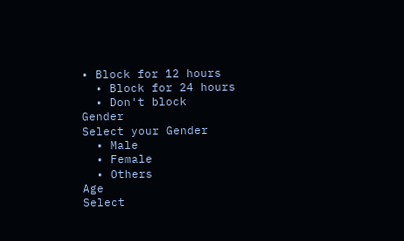• Block for 12 hours
  • Block for 24 hours
  • Don't block
Gender
Select your Gender
  • Male
  • Female
  • Others
Age
Select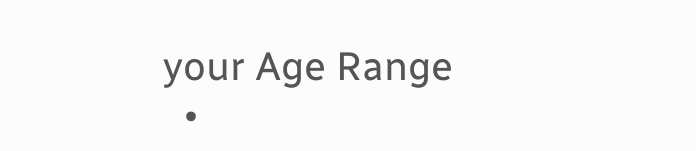your Age Range
  •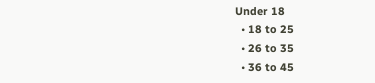Under 18
  • 18 to 25
  • 26 to 35
  • 36 to 45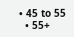• 45 to 55
  • 55+